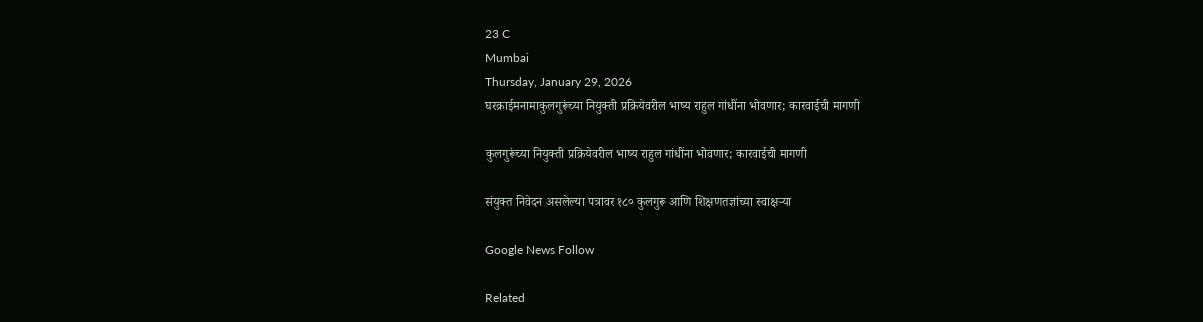23 C
Mumbai
Thursday, January 29, 2026
घरक्राईमनामाकुलगुरूंच्या नियुक्ती प्रक्रियेवरील भाष्य राहुल गांधींना भोवणार; कारवाईची मागणी

कुलगुरूंच्या नियुक्ती प्रक्रियेवरील भाष्य राहुल गांधींना भोवणार; कारवाईची मागणी

संयुक्त निवेदन असलेल्या पत्रावर १८० कुलगुरू आणि शिक्षणतज्ञांच्या स्वाक्षऱ्या

Google News Follow

Related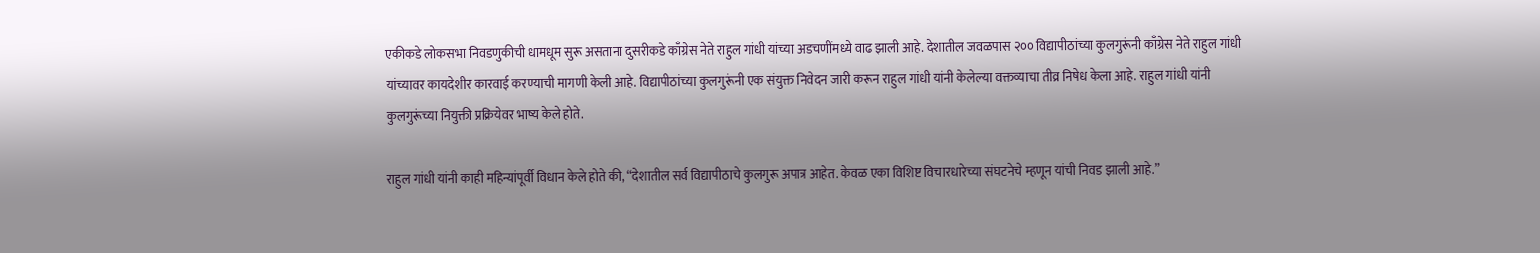एकीकडे लोकसभा निवडणुकीची धामधूम सुरू असताना दुसरीकडे काँग्रेस नेते राहुल गांधी यांच्या अडचणींमध्ये वाढ झाली आहे. देशातील जवळपास २०० विद्यापीठांच्या कुलगुरूंनी काँग्रेस नेते राहुल गांधी यांच्यावर कायदेशीर कारवाई करण्याची मागणी केली आहे. विद्यापीठांच्या कुलगुरूंनी एक संयुक्त निवेदन जारी करून राहुल गांधी यांनी केलेल्या वक्तव्याचा तीव्र निषेध केला आहे. राहुल गांधी यांनी कुलगुरूंच्या नियुक्ती प्रक्रियेवर भाष्य केले होते.

राहुल गांधी यांनी काही महिन्यांपूर्वी विधान केले होते की, “देशातील सर्व विद्यापीठाचे कुलगुरू अपात्र आहेत. केवळ एका विशिष्ट विचारधारेच्या संघटनेचे म्हणून यांची निवड झाली आहे.”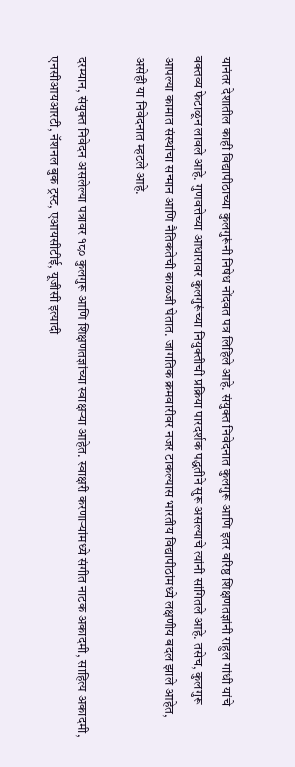यानंतर देशातील काही विद्यापीठाच्या कुलगुरूंनी निषेध नोंदवत पत्र लिहिले आहे. संयुक्त निवेदनात कुलगुरू आणि इतर वरिष्ठ शिक्षणतज्ञांनी राहुल गांधी यांचे वक्तव्य फेटाळून लावले आहे. गुणवत्तेच्या आधारावर कुलगुरूंच्या नियुक्तीची प्रक्रिया पारदर्शक पद्धतीने सुरू असल्याचे त्यांनी सांगितले आहे. तसेच, कुलगुरू आपल्या कामात संस्थांचा सन्मान आणि नैतिकतेची काळजी घेतात. जागतिक क्रमवारीवर नजर टाकल्यास भारतीय विद्यापीठांमध्ये लक्षणीय बदल झाले आहेत, असेही या निवेदनात म्हटले आहे.

दरम्यान, संयुक्त निवेदन असलेल्या पत्रावर १८० कुलगुरू आणि शिक्षणतज्ञांच्या स्वाक्षऱ्या आहेत. स्वाक्षरी करणाऱ्यांमध्ये संगीत नाटक अकादमी, साहित्य अकादमी, एनसीआयआरटी, नॅशनल बुक ट्रस्ट, एआयसीटीई, यूजीसी इत्यादी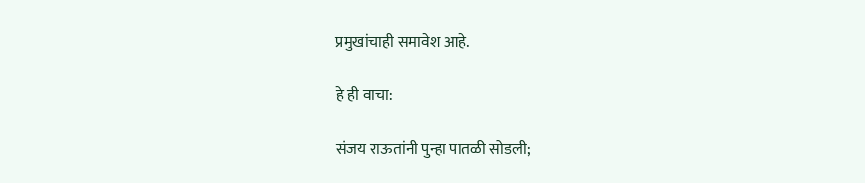प्रमुखांचाही समावेश आहे.

हे ही वाचा:

संजय राऊतांनी पुन्हा पातळी सोडली;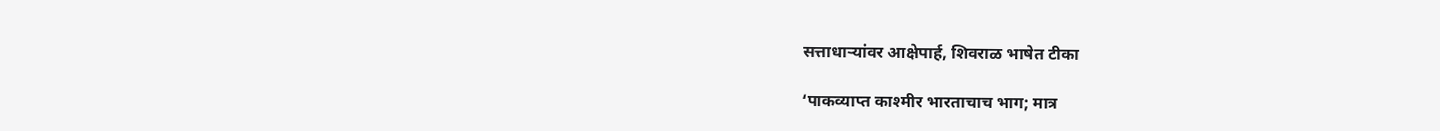सत्ताधाऱ्यांवर आक्षेपार्ह, शिवराळ भाषेत टीका

‘पाकव्याप्त काश्मीर भारताचाच भाग; मात्र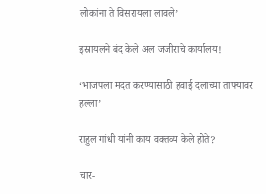लोकांना ते विसरायला लावले’

इस्रायलने बंद केले अल जजीराचे कार्यालय!

‘भाजपला मदत करण्यासाठी हवाई दलाच्या ताफ्यावर हल्ला’

राहुल गांधी यांनी काय वक्तव्य केले होते?

चार-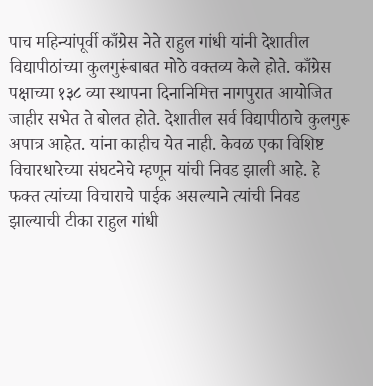पाच महिन्यांपूर्वी काँग्रेस नेते राहुल गांधी यांनी देशातील विद्यापीठांच्या कुलगुरूंबाबत मोठे वक्तव्य केले होते. काँग्रेस पक्षाच्या १३८ व्या स्थापना दिनानिमित्त नागपुरात आयोजित जाहीर सभेत ते बोलत होते. देशातील सर्व विद्यापीठाचे कुलगुरू अपात्र आहेत. यांना काहीच येत नाही. केवळ एका विशिष्ट विचारधारेच्या संघटनेचे म्हणून यांची निवड झाली आहे. हे फक्त त्यांच्या विचाराचे पाईक असल्याने त्यांची निवड झाल्याची टीका राहुल गांधी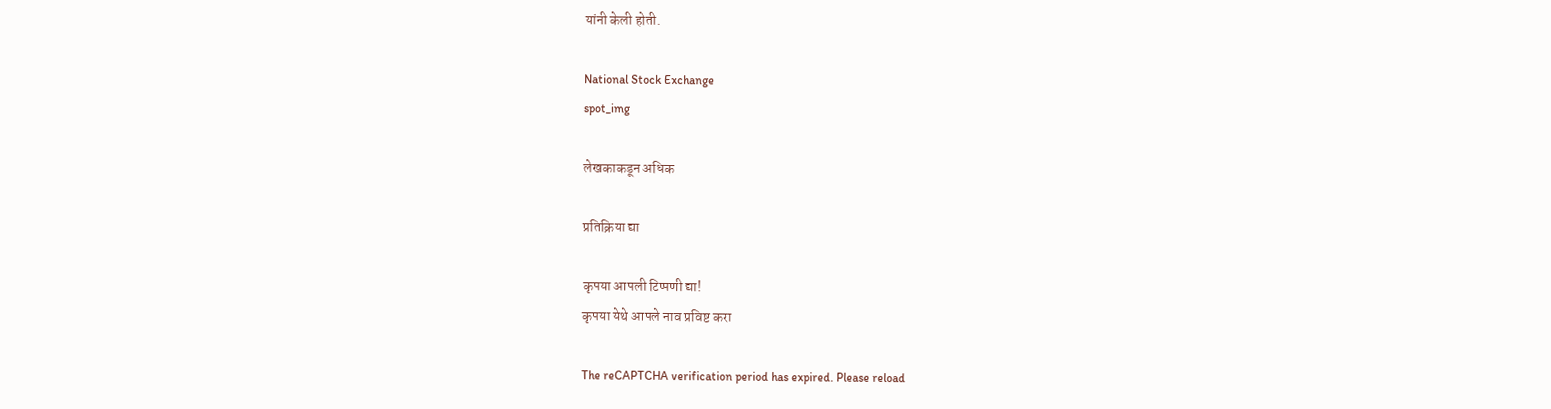यांनी केली होती.

National Stock Exchange
spot_img

लेखकाकडून अधिक

प्रतिक्रिया द्या

कृपया आपली टिप्पणी द्या!
कृपया येथे आपले नाव प्रविष्ट करा

The reCAPTCHA verification period has expired. Please reload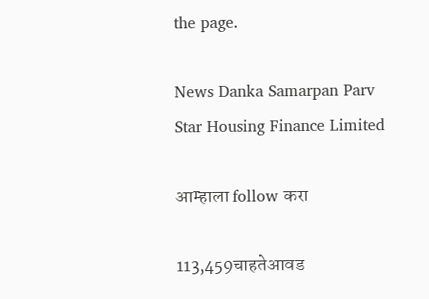the page.

News Danka Samarpan Parv
Star Housing Finance Limited

आम्हाला follow करा

113,459चाहतेआवड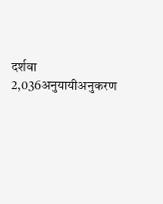दर्शवा
2,036अनुयायीअनुकरण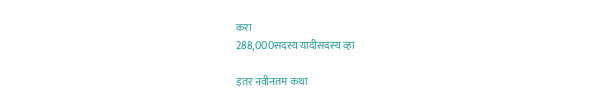करा
288,000सदस्य यादीसदस्य व्हा

इतर नवीनतम कथा